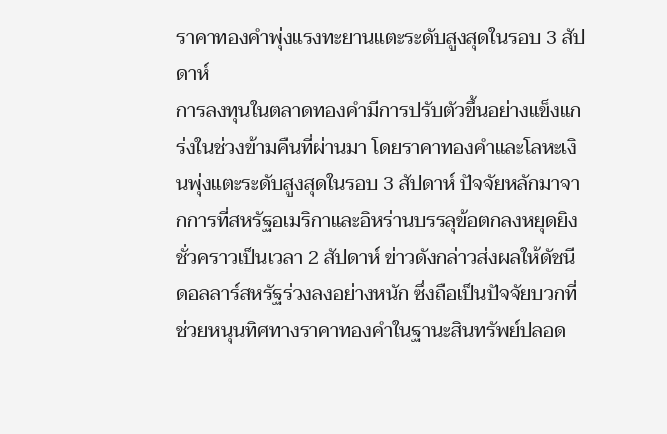ราคาทองคำพุ่งแรงทะยานแตะระดับสูงสุดในรอบ 3 สัปดาห์
การลงทุนในตลาดทองคำมีการปรับตัวขึ้นอย่างแข็งแกร่งในช่วงข้ามคืนที่ผ่านมา โดยราคาทองคำและโลหะเงินพุ่งแตะระดับสูงสุดในรอบ 3 สัปดาห์ ปัจจัยหลักมาจากการที่สหรัฐอเมริกาและอิหร่านบรรลุข้อตกลงหยุดยิงชั่วคราวเป็นเวลา 2 สัปดาห์ ข่าวดังกล่าวส่งผลให้ดัชนีดอลลาร์สหรัฐร่วงลงอย่างหนัก ซึ่งถือเป็นปัจจัยบวกที่ช่วยหนุนทิศทางราคาทองคำในฐานะสินทรัพย์ปลอด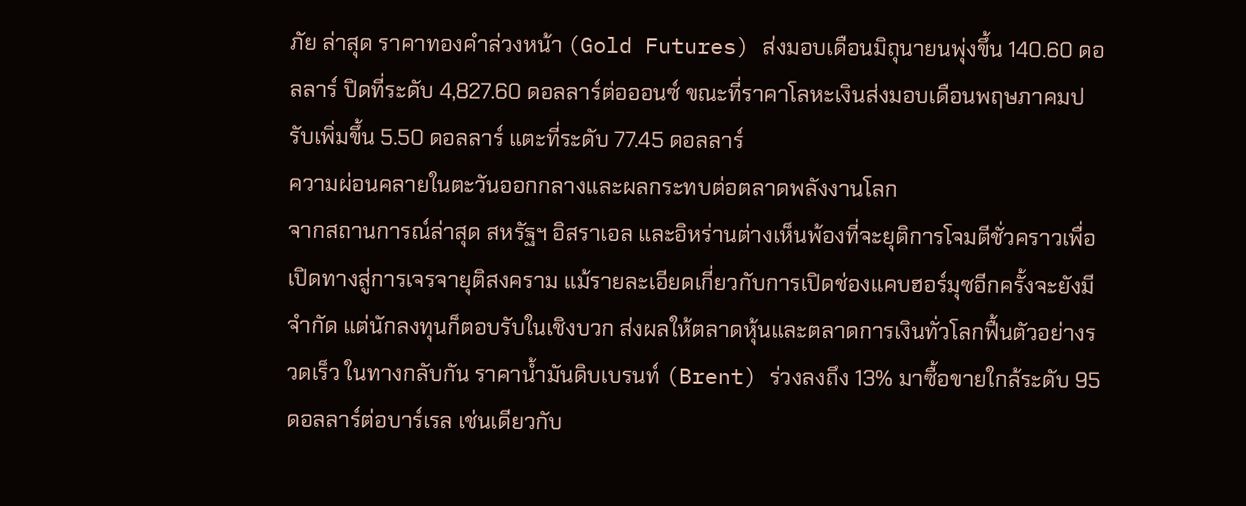ภัย ล่าสุด ราคาทองคำล่วงหน้า (Gold Futures) ส่งมอบเดือนมิถุนายนพุ่งขึ้น 140.60 ดอลลาร์ ปิดที่ระดับ 4,827.60 ดอลลาร์ต่อออนซ์ ขณะที่ราคาโลหะเงินส่งมอบเดือนพฤษภาคมปรับเพิ่มขึ้น 5.50 ดอลลาร์ แตะที่ระดับ 77.45 ดอลลาร์
ความผ่อนคลายในตะวันออกกลางและผลกระทบต่อตลาดพลังงานโลก
จากสถานการณ์ล่าสุด สหรัฐฯ อิสราเอล และอิหร่านต่างเห็นพ้องที่จะยุติการโจมตีชั่วคราวเพื่อเปิดทางสู่การเจรจายุติสงคราม แม้รายละเอียดเกี่ยวกับการเปิดช่องแคบฮอร์มุซอีกครั้งจะยังมีจำกัด แต่นักลงทุนก็ตอบรับในเชิงบวก ส่งผลให้ตลาดหุ้นและตลาดการเงินทั่วโลกฟื้นตัวอย่างรวดเร็ว ในทางกลับกัน ราคาน้ำมันดิบเบรนท์ (Brent) ร่วงลงถึง 13% มาซื้อขายใกล้ระดับ 95 ดอลลาร์ต่อบาร์เรล เช่นเดียวกับ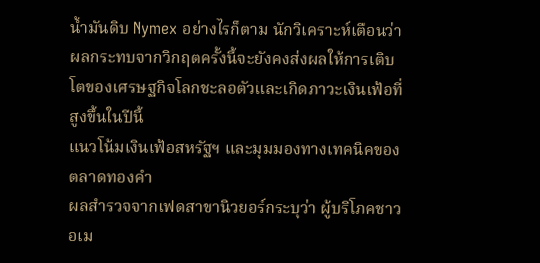น้ำมันดิบ Nymex อย่างไรก็ตาม นักวิเคราะห์เตือนว่าผลกระทบจากวิกฤตครั้งนี้จะยังคงส่งผลให้การเติบโตของเศรษฐกิจโลกชะลอตัวและเกิดภาวะเงินเฟ้อที่สูงขึ้นในปีนี้
แนวโน้มเงินเฟ้อสหรัฐฯ และมุมมองทางเทคนิคของตลาดทองคำ
ผลสำรวจจากเฟดสาขานิวยอร์กระบุว่า ผู้บริโภคชาวอเม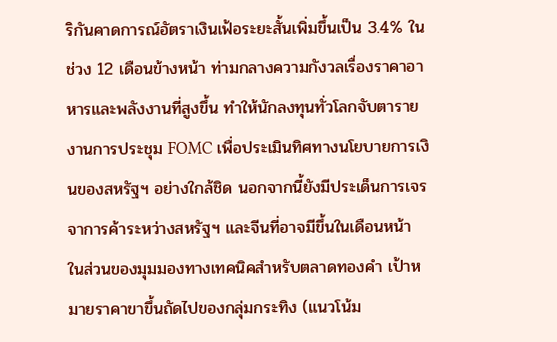ริกันคาดการณ์อัตราเงินเฟ้อระยะสั้นเพิ่มขึ้นเป็น 3.4% ในช่วง 12 เดือนข้างหน้า ท่ามกลางความกังวลเรื่องราคาอาหารและพลังงานที่สูงขึ้น ทำให้นักลงทุนทั่วโลกจับตารายงานการประชุม FOMC เพื่อประเมินทิศทางนโยบายการเงินของสหรัฐฯ อย่างใกล้ชิด นอกจากนี้ยังมีประเด็นการเจรจาการค้าระหว่างสหรัฐฯ และจีนที่อาจมีขึ้นในเดือนหน้า ในส่วนของมุมมองทางเทคนิคสำหรับตลาดทองคำ เป้าหมายราคาขาขึ้นถัดไปของกลุ่มกระทิง (แนวโน้ม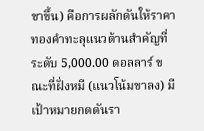ขาขึ้น) คือการผลักดันให้ราคาทองคำทะลุแนวต้านสำคัญที่ระดับ 5,000.00 ดอลลาร์ ขณะที่ฝั่งหมี (แนวโน้มขาลง) มีเป้าหมายกดดันรา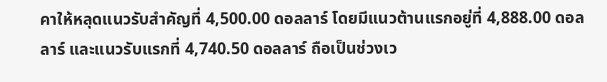คาให้หลุดแนวรับสำคัญที่ 4,500.00 ดอลลาร์ โดยมีแนวต้านแรกอยู่ที่ 4,888.00 ดอลลาร์ และแนวรับแรกที่ 4,740.50 ดอลลาร์ ถือเป็นช่วงเว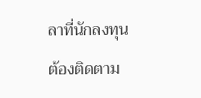ลาที่นักลงทุนต้องติดตาม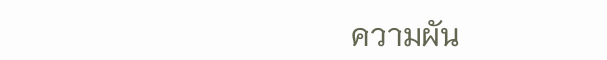ความผัน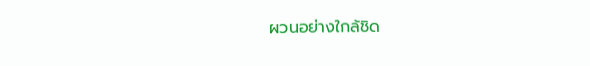ผวนอย่างใกล้ชิด